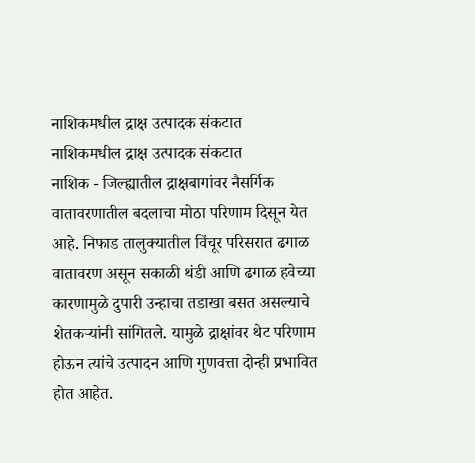नाशिकमधील द्राक्ष उत्पादक संकटात
नाशिकमधील द्राक्ष उत्पादक संकटात
नाशिक - जिल्ह्यातील द्राक्षबागांवर नैसर्गिक वातावरणातील बदलाचा मोठा परिणाम दिसून येत आहे. निफाड तालुक्यातील विंचूर परिसरात ढगाळ वातावरण असून सकाळी थंडी आणि ढगाळ हवेच्या कारणामुळे दुपारी उन्हाचा तडाखा बसत असल्याचे शेतकऱ्यांनी सांगितले. यामुळे द्राक्षांवर थेट परिणाम होऊन त्यांचे उत्पादन आणि गुणवत्ता दोन्ही प्रभावित होत आहेत.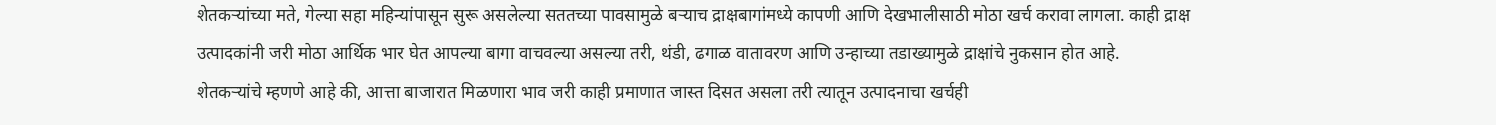शेतकऱ्यांच्या मते, गेल्या सहा महिन्यांपासून सुरू असलेल्या सततच्या पावसामुळे बऱ्याच द्राक्षबागांमध्ये कापणी आणि देखभालीसाठी मोठा खर्च करावा लागला. काही द्राक्ष उत्पादकांनी जरी मोठा आर्थिक भार घेत आपल्या बागा वाचवल्या असल्या तरी, थंडी, ढगाळ वातावरण आणि उन्हाच्या तडाख्यामुळे द्राक्षांचे नुकसान होत आहे.
शेतकऱ्यांचे म्हणणे आहे की, आत्ता बाजारात मिळणारा भाव जरी काही प्रमाणात जास्त दिसत असला तरी त्यातून उत्पादनाचा खर्चही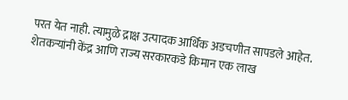परत येत नाही. त्यामुळे द्राक्ष उत्पादक आर्थिक अडचणीत सापडले आहेत. शेतकऱ्यांनी केंद्र आणि राज्य सरकारकडे किमान एक लाख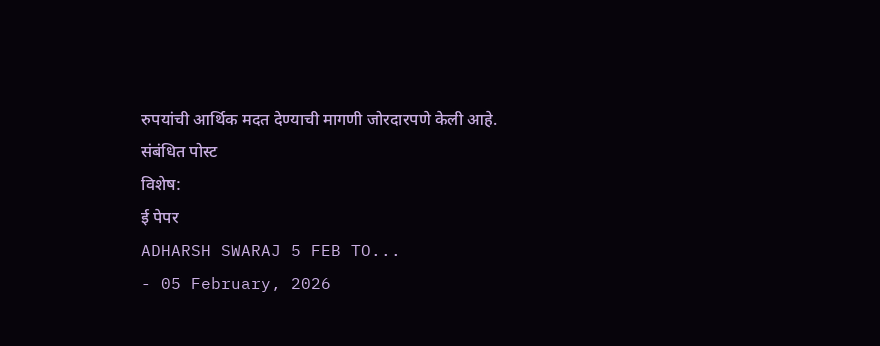रुपयांची आर्थिक मदत देण्याची मागणी जोरदारपणे केली आहे.
संबंधित पोस्ट
विशेष:
ई पेपर
ADHARSH SWARAJ 5 FEB TO...
- 05 February, 2026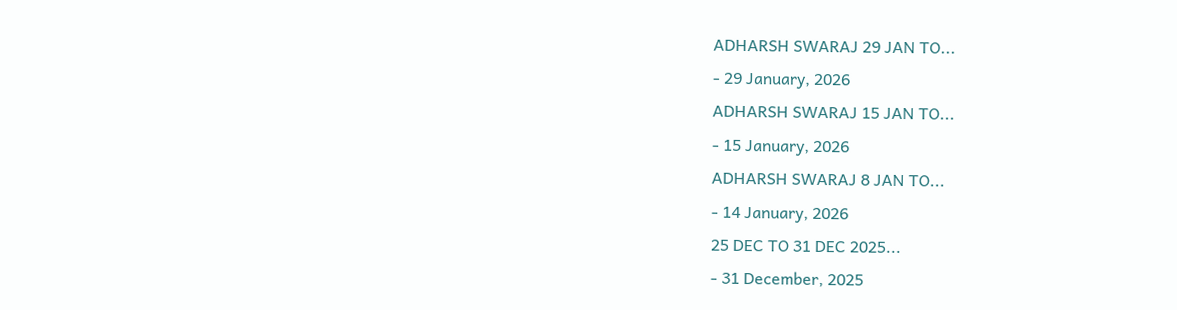ADHARSH SWARAJ 29 JAN TO...
- 29 January, 2026
ADHARSH SWARAJ 15 JAN TO...
- 15 January, 2026
ADHARSH SWARAJ 8 JAN TO...
- 14 January, 2026
25 DEC TO 31 DEC 2025...
- 31 December, 2025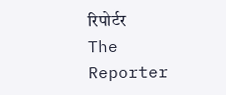रिपोर्टर
The Reporter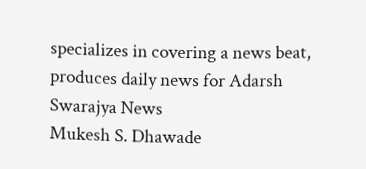specializes in covering a news beat, produces daily news for Adarsh Swarajya News
Mukesh S. Dhawade